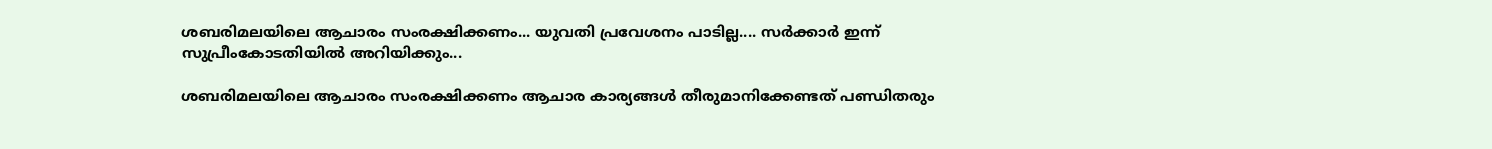ശബരിമലയിലെ ആചാരം സംരക്ഷിക്കണം... യുവതി പ്രവേശനം പാടില്ല.... സർക്കാർ ഇന്ന് സുപ്രീംകോടതിയിൽ അറിയിക്കും...

ശബരിമലയിലെ ആചാരം സംരക്ഷിക്കണം ആചാര കാര്യങ്ങൾ തീരുമാനിക്കേണ്ടത് പണ്ഡിതരും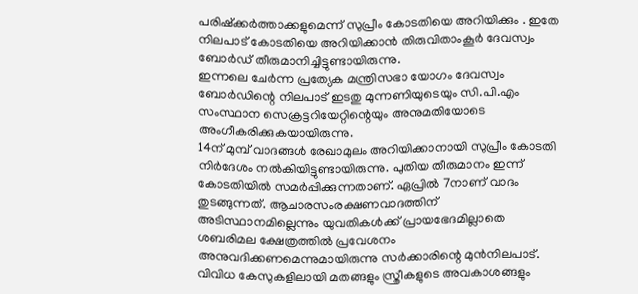പരിഷ്ക്കർത്താക്കളുമെന്ന് സുപ്രീം കോടതിയെ അറിയിക്കും . ഇതേ നിലപാട് കോടതിയെ അറിയിക്കാൻ തിരുവിതാംകൂർ ദേവസ്വം ബോർഡ് തീരുമാനിച്ചിട്ടുണ്ടായിരുന്നു.
ഇന്നലെ ചേർന്ന പ്രത്യേക മന്ത്രിസഭാ യോഗം ദേവസ്വം ബോർഡിന്റെ നിലപാട് ഇടതു മുന്നണിയുടെയും സി.പി.എം സംസ്ഥാന സെക്രട്ടറിയേറ്റിന്റെയും അനുമതിയോടെ അംഗീകരിക്കുകയായിരുന്നു.
14ന് മുമ്പ് വാദങ്ങൾ രേഖാമുലം അറിയിക്കാനായി സുപ്രീം കോടതി നിർദേശം നൽകിയിട്ടുണ്ടായിരുന്നു. പുതിയ തീരുമാനം ഇന്ന് കോടതിയിൽ സമർപ്പിക്കുന്നതാണ്. ഏപ്രിൽ 7നാണ് വാദം തുടങ്ങുന്നത്. ആചാരസംരക്ഷണവാദത്തിന് അടിസ്ഥാനമില്ലെന്നും യുവതികൾക്ക് പ്രായഭേദമില്ലാതെ ശബരിമല ക്ഷേത്രത്തിൽ പ്രവേശനം അനുവദിക്കണമെന്നുമായിരുന്നു സർക്കാരിന്റെ മുൻനിലപാട്.
വിവിധ കേസുകളിലായി മതങ്ങളും സ്ത്രീകളുടെ അവകാശങ്ങളും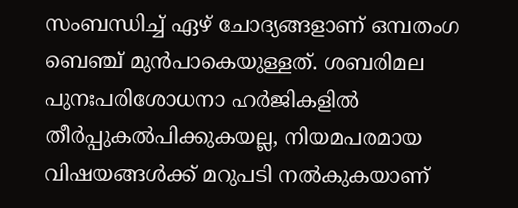സംബന്ധിച്ച് ഏഴ് ചോദ്യങ്ങളാണ് ഒമ്പതംഗ ബെഞ്ച് മുൻപാകെയുള്ളത്. ശബരിമല പുനഃപരിശോധനാ ഹർജികളിൽ തീർപ്പുകൽപിക്കുകയല്ല, നിയമപരമായ വിഷയങ്ങൾക്ക് മറുപടി നൽകുകയാണ്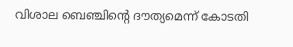വിശാല ബെഞ്ചിന്റെ ദൗത്യമെന്ന് കോടതി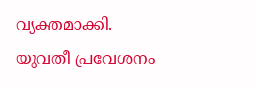വ്യക്തമാക്കി.
യുവതീ പ്രവേശനം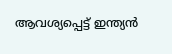ആവശ്യപ്പെട്ട് ഇന്ത്യൻ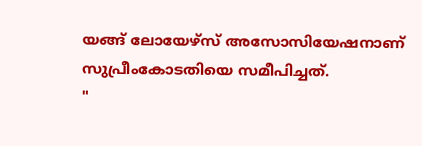യങ്ങ് ലോയേഴ്സ് അസോസിയേഷനാണ് സുപ്രീംകോടതിയെ സമീപിച്ചത്.
"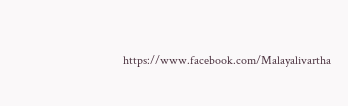https://www.facebook.com/Malayalivartha